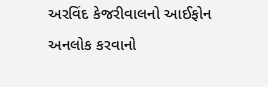અરવિંદ કેજરીવાલનો આઈફોન અનલોક કરવાનો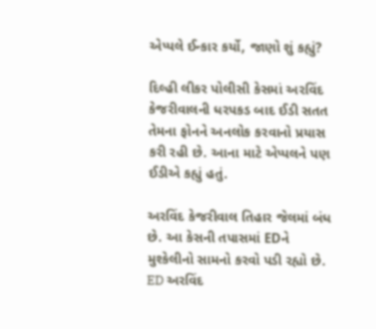એપ્પલે ઈન્કાર કર્યો, જાણો શું કહ્યું?

દિલ્હી લીકર પોલીસી કેસમાં અરવિંદ કેજરીવાલની ધરપકડ બાદ ઈડી સતત તેમના ફોનને અનલોક કરવાનો પ્રયાસ કરી રહી છે. આના માટે એપ્પલને પણ ઈડીએ કહ્યું હતું.

અરવિંદ કેજરીવાલ તિહાર જેલમાં બંધ છે. આ કેસની તપાસમાં EDને મુશ્કેલીનો સામનો કરવો પડી રહ્યો છે. ED અરવિંદ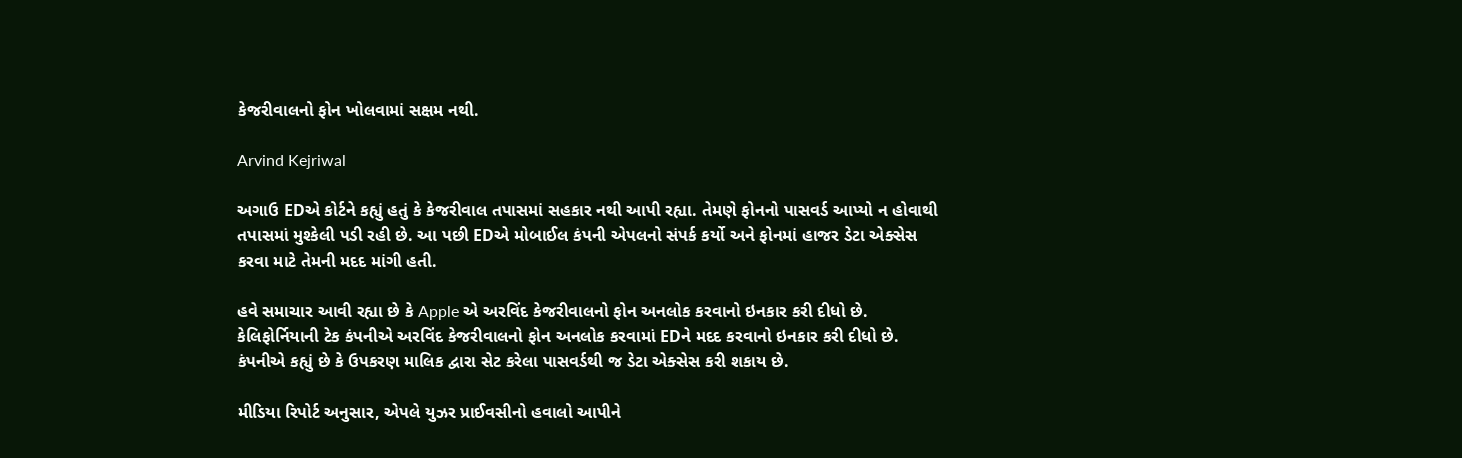કેજરીવાલનો ફોન ખોલવામાં સક્ષમ નથી.

Arvind Kejriwal

અગાઉ EDએ કોર્ટને કહ્યું હતું કે કેજરીવાલ તપાસમાં સહકાર નથી આપી રહ્યા. તેમણે ફોનનો પાસવર્ડ આપ્યો ન હોવાથી તપાસમાં મુશ્કેલી પડી રહી છે. આ પછી EDએ મોબાઈલ કંપની એપલનો સંપર્ક કર્યો અને ફોનમાં હાજર ડેટા એક્સેસ કરવા માટે તેમની મદદ માંગી હતી.

હવે સમાચાર આવી રહ્યા છે કે Apple એ અરવિંદ કેજરીવાલનો ફોન અનલોક કરવાનો ઇનકાર કરી દીધો છે. કેલિફોર્નિયાની ટેક કંપનીએ અરવિંદ કેજરીવાલનો ફોન અનલોક કરવામાં EDને મદદ કરવાનો ઇનકાર કરી દીધો છે. કંપનીએ કહ્યું છે કે ઉપકરણ માલિક દ્વારા સેટ કરેલા પાસવર્ડથી જ ડેટા એક્સેસ કરી શકાય છે.

મીડિયા રિપોર્ટ અનુસાર, એપલે યુઝર પ્રાઈવસીનો હવાલો આપીને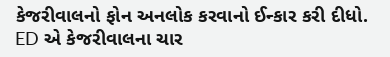કેજરીવાલનો ફોન અનલોક કરવાનો ઈન્કાર કરી દીધો. ED એ કેજરીવાલના ચાર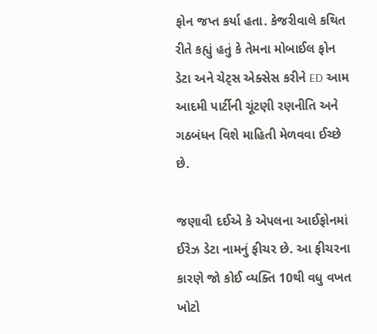ફોન જપ્ત કર્યા હતા. કેજરીવાલે કથિત રીતે કહ્યું હતું કે તેમના મોબાઈલ ફોન ડેટા અને ચેટ્સ એક્સેસ કરીને ED આમ આદમી પાર્ટીની ચૂંટણી રણનીતિ અને ગઠબંધન વિશે માહિતી મેળવવા ઈચ્છે છે.

જણાવી દઈએ કે એપલના આઈફોનમાં ઈરેઝ ડેટા નામનું ફીચર છે. આ ફીચરના કારણે જો કોઈ વ્યક્તિ 10થી વધુ વખત ખોટો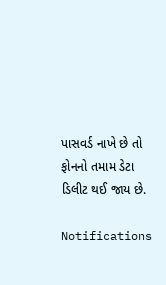પાસવર્ડ નાખે છે તો ફોનનો તમામ ડેટા ડિલીટ થઈ જાય છે.

Notifications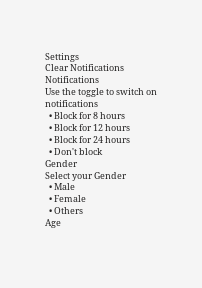Settings
Clear Notifications
Notifications
Use the toggle to switch on notifications
  • Block for 8 hours
  • Block for 12 hours
  • Block for 24 hours
  • Don't block
Gender
Select your Gender
  • Male
  • Female
  • Others
Age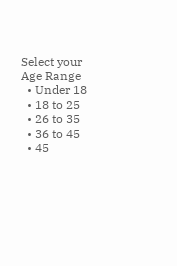Select your Age Range
  • Under 18
  • 18 to 25
  • 26 to 35
  • 36 to 45
  • 45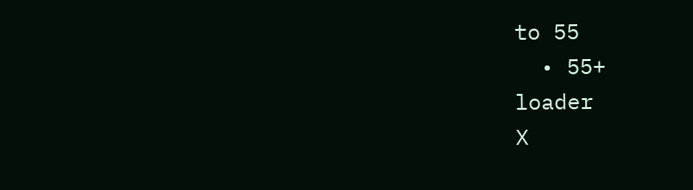to 55
  • 55+
loader
X